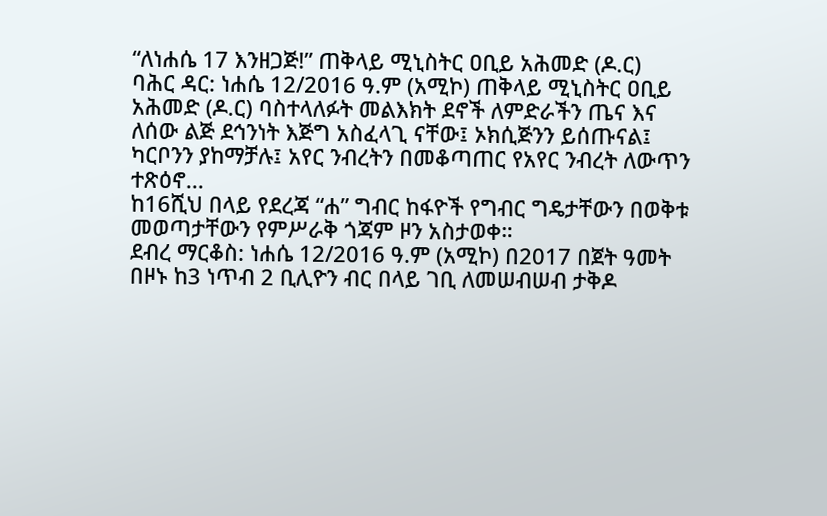“ለነሐሴ 17 እንዘጋጅ!” ጠቅላይ ሚኒስትር ዐቢይ አሕመድ (ዶ.ር)
ባሕር ዳር: ነሐሴ 12/2016 ዓ.ም (አሚኮ) ጠቅላይ ሚኒስትር ዐቢይ አሕመድ (ዶ.ር) ባስተላለፉት መልእክት ደኖች ለምድራችን ጤና እና ለሰው ልጅ ደኅንነት እጅግ አስፈላጊ ናቸው፤ ኦክሲጅንን ይሰጡናል፤ ካርቦንን ያከማቻሉ፤ አየር ንብረትን በመቆጣጠር የአየር ንብረት ለውጥን ተጽዕኖ...
ከ16ሺህ በላይ የደረጃ “ሐ” ግብር ከፋዮች የግብር ግዴታቸውን በወቅቱ መወጣታቸውን የምሥራቅ ጎጃም ዞን አስታወቀ።
ደብረ ማርቆስ: ነሐሴ 12/2016 ዓ.ም (አሚኮ) በ2017 በጀት ዓመት በዞኑ ከ3 ነጥብ 2 ቢሊዮን ብር በላይ ገቢ ለመሠብሠብ ታቅዶ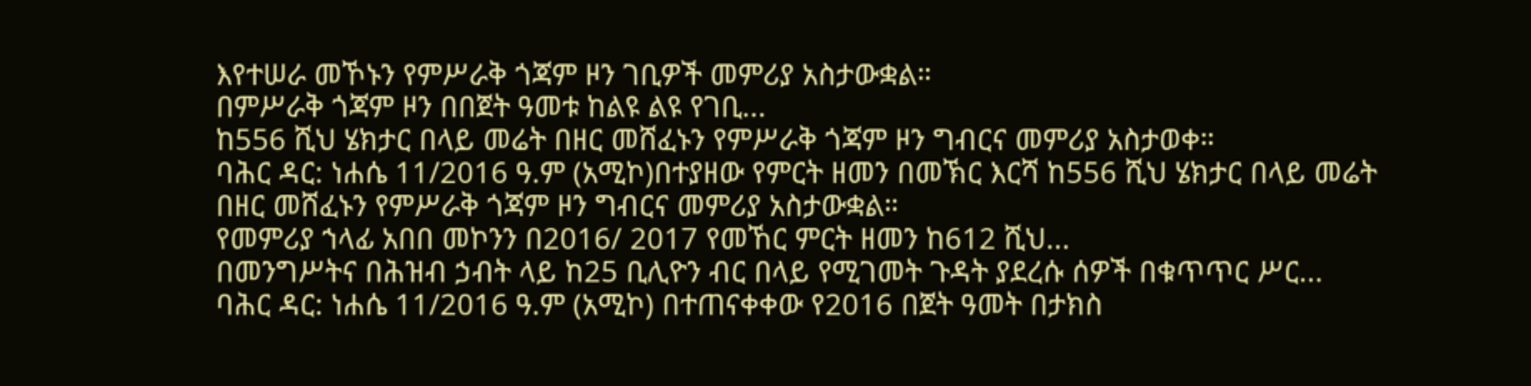እየተሠራ መኾኑን የምሥራቅ ጎጃም ዞን ገቢዎች መምሪያ አስታውቋል።
በምሥራቅ ጎጃም ዞን በበጀት ዓመቱ ከልዩ ልዩ የገቢ...
ከ556 ሺህ ሄክታር በላይ መሬት በዘር መሸፈኑን የምሥራቅ ጎጃም ዞን ግብርና መምሪያ አስታወቀ።
ባሕር ዳር: ነሐሴ 11/2016 ዓ.ም (አሚኮ)በተያዘው የምርት ዘመን በመኽር እርሻ ከ556 ሺህ ሄክታር በላይ መሬት በዘር መሸፈኑን የምሥራቅ ጎጃም ዞን ግብርና መምሪያ አስታውቋል።
የመምሪያ ኀላፊ አበበ መኮንን በ2016/ 2017 የመኸር ምርት ዘመን ከ612 ሺህ...
በመንግሥትና በሕዝብ ኃብት ላይ ከ25 ቢሊዮን ብር በላይ የሚገመት ጉዳት ያደረሱ ሰዎች በቁጥጥር ሥር...
ባሕር ዳር: ነሐሴ 11/2016 ዓ.ም (አሚኮ) በተጠናቀቀው የ2016 በጀት ዓመት በታክስ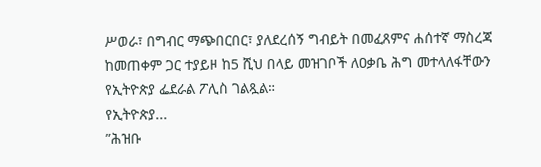ሥወራ፣ በግብር ማጭበርበር፣ ያለደረሰኝ ግብይት በመፈጸምና ሐሰተኛ ማስረጃ ከመጠቀም ጋር ተያይዞ ከ5 ሺህ በላይ መዝገቦች ለዐቃቤ ሕግ መተላለፋቸውን የኢትዮጵያ ፌደራል ፖሊስ ገልጿል።
የኢትዮጵያ...
”ሕዝቡ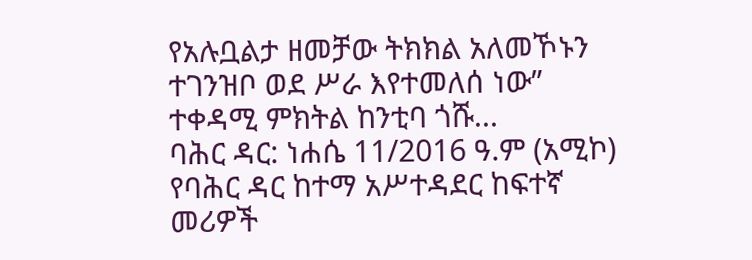የአሉቧልታ ዘመቻው ትክክል አለመኾኑን ተገንዝቦ ወደ ሥራ እየተመለሰ ነው” ተቀዳሚ ምክትል ከንቲባ ጎሹ...
ባሕር ዳር: ነሐሴ 11/2016 ዓ.ም (አሚኮ) የባሕር ዳር ከተማ አሥተዳደር ከፍተኛ መሪዎች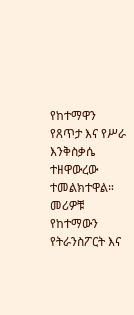የከተማዋን የጸጥታ እና የሥራ እንቅስቃሴ ተዘዋውረው ተመልክተዋል።
መሪዎቹ የከተማውን የትራንስፖርት እና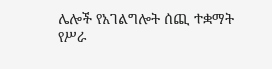ሌሎች የአገልግሎት ሰጪ ተቋማት የሥራ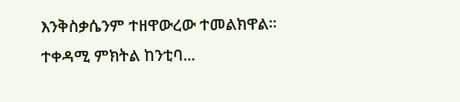እንቅስቃሴንም ተዘዋውረው ተመልክዋል።
ተቀዳሚ ምክትል ከንቲባ...